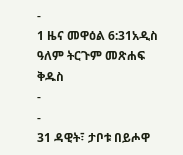-
1 ዜና መዋዕል 6:31አዲስ ዓለም ትርጉም መጽሐፍ ቅዱስ
-
-
31 ዳዊት፣ ታቦቱ በይሖዋ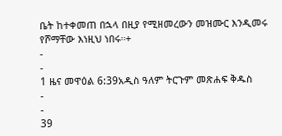ቤት ከተቀመጠ በኋላ በዚያ የሚዘመረውን መዝሙር እንዲመሩ የሾማቸው እነዚህ ነበሩ።+
-
-
1 ዜና መዋዕል 6:39አዲስ ዓለም ትርጉም መጽሐፍ ቅዱስ
-
-
39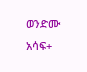ወንድሙ አሳፍ+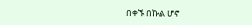በቀኙ በኩል ሆኖ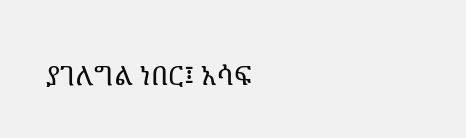ያገለግል ነበር፤ አሳፍ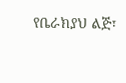የቤራክያህ ልጅ፣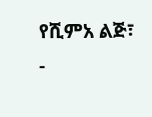የሺምአ ልጅ፣
-